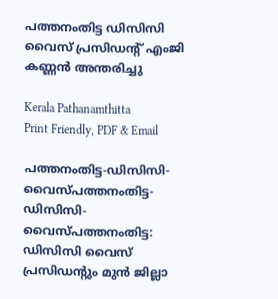പത്തനംതിട്ട ഡിസിസി വൈസ് പ്രസിഡന്റ് എംജി കണ്ണൻ അന്തരിച്ചു

Kerala Pathanamthitta
Print Friendly, PDF & Email

പത്തനംതിട്ട-ഡിസിസി-വൈസ്പത്തനംതിട്ട-ഡിസിസി-വൈസ്പത്തനംതിട്ട: ഡിസിസി വൈസ് പ്രസിഡന്റും മുൻ ജില്ലാ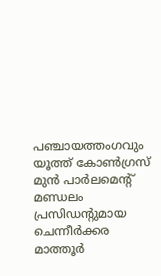പഞ്ചായത്തംഗവും യൂത്ത് കോൺഗ്രസ് മുൻ പാർലമെന്റ് മണ്ഡലം പ്രസിഡന്റുമായ ചെന്നീർക്കര മാത്തൂർ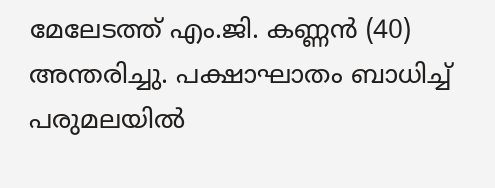മേലേടത്ത് എം.ജി. കണ്ണൻ (40) അന്തരിച്ചു. പക്ഷാഘാതം ബാധിച്ച് പരുമലയിൽ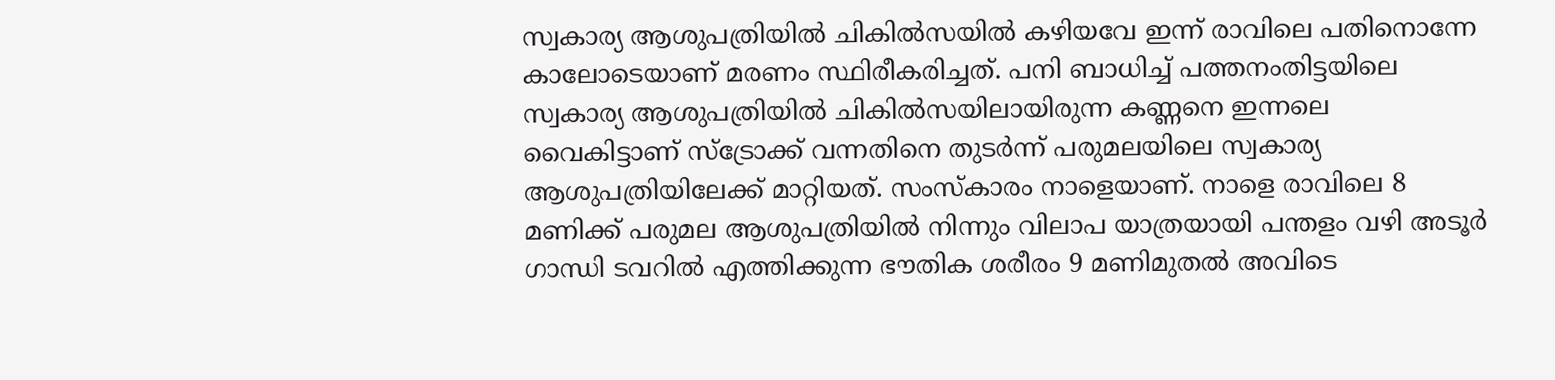സ്വകാര്യ ആശുപത്രിയിൽ ചികിൽസയിൽ കഴിയവേ ഇന്ന് രാവിലെ പതിനൊന്നേ കാലോടെയാണ് മരണം സ്ഥിരീകരിച്ചത്. പനി ബാധിച്ച് പത്തനംതിട്ടയിലെ സ്വകാര്യ ആശുപത്രിയിൽ ചികിൽസയിലായിരുന്ന കണ്ണനെ ഇന്നലെ വൈകിട്ടാണ് സ്‌ട്രോക്ക് വന്നതിനെ തുടർന്ന് പരുമലയിലെ സ്വകാര്യ ആശുപത്രിയിലേക്ക് മാറ്റിയത്. സംസ്കാരം നാളെയാണ്. നാളെ രാവിലെ 8 മണിക്ക് പരുമല ആശുപത്രിയിൽ നിന്നും വിലാപ യാത്രയായി പന്തളം വഴി അടൂർ ഗാന്ധി ടവറിൽ എത്തിക്കുന്ന ഭൗതിക ശരീരം 9 മണിമുതൽ അവിടെ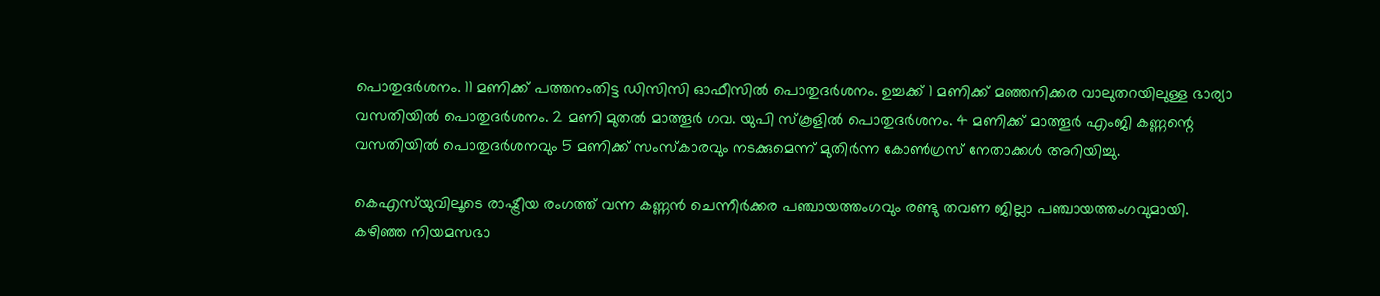പൊതുദർശനം. 11 മണിക്ക് പത്തനംതിട്ട ഡിസിസി ഓഫീസിൽ പൊതുദർശനം. ഉച്ചക്ക് 1 മണിക്ക് മഞ്ഞനിക്കര വാലുതറയിലുള്ള ഭാര്യാ വസതിയിൽ പൊതുദർശനം. 2 മണി മുതൽ മാത്തൂർ ഗവ. യുപി സ്‌കൂളിൽ പൊതുദർശനം. 4 മണിക്ക് മാത്തൂർ എംജി കണ്ണന്റെ വസതിയിൽ പൊതുദർശനവും 5 മണിക്ക് സംസ്കാരവും നടക്കുമെന്ന് മുതിർന്ന കോൺഗ്രസ് നേതാക്കൾ അറിയിച്ചു.

കെഎസ്‌യുവിലൂടെ രാഷ്ട്രീയ രംഗത്ത് വന്ന കണ്ണൻ ചെന്നീർക്കര പഞ്ചായത്തംഗവും രണ്ടു തവണ ജില്ലാ പഞ്ചായത്തംഗവുമായി. കഴിഞ്ഞ നിയമസഭാ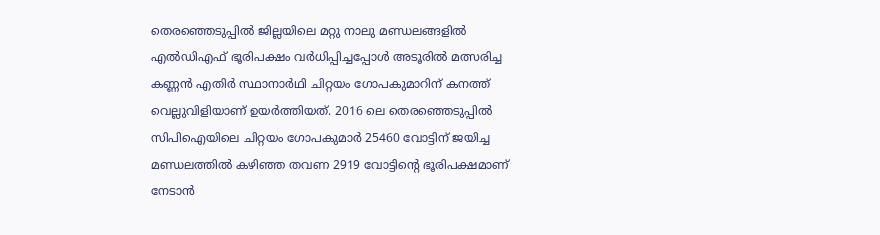തെരഞ്ഞെടുപ്പിൽ ജില്ലയിലെ മറ്റു നാലു മണ്ഡലങ്ങളിൽ എൽഡിഎഫ് ഭൂരിപക്ഷം വർധിപ്പിച്ചപ്പോൾ അടൂരിൽ മത്സരിച്ച കണ്ണൻ എതിർ സ്ഥാനാർഥി ചിറ്റയം ഗോപകുമാറിന് കനത്ത് വെല്ലുവിളിയാണ് ഉയർത്തിയത്. 2016 ലെ തെരഞ്ഞെടുപ്പിൽ സിപിഐയിലെ ചിറ്റയം ഗോപകുമാർ 25460 വോട്ടിന് ജയിച്ച മണ്ഡലത്തിൽ കഴിഞ്ഞ തവണ 2919 വോട്ടിന്റെ ഭൂരിപക്ഷമാണ് നേടാൻ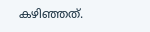കഴിഞ്ഞത്.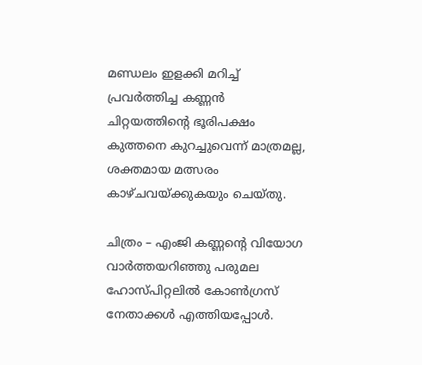മണ്ഡലം ഇളക്കി മറിച്ച് പ്രവർത്തിച്ച കണ്ണൻ ചിറ്റയത്തിന്റെ ഭൂരിപക്ഷം കുത്തനെ കുറച്ചുവെന്ന് മാത്രമല്ല, ശക്തമായ മത്സരം കാഴ്ചവയ്ക്കുകയും ചെയ്തു.

ചിത്രം – എംജി കണ്ണന്റെ വിയോഗ വാർത്തയറിഞ്ഞു പരുമല ഹോസ്പിറ്റലിൽ കോൺഗ്രസ് നേതാക്കൾ എത്തിയപ്പോൾ.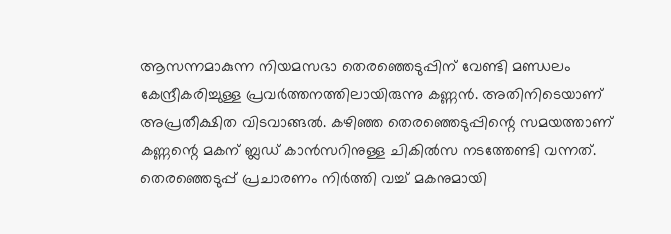ആസന്നമാകുന്ന നിയമസഭാ തെരഞ്ഞെടുപ്പിന് വേണ്ടി മണ്ഡലം കേന്ദ്രീകരിച്ചുള്ള പ്രവർത്തനത്തിലായിരുന്നു കണ്ണൻ. അതിനിടെയാണ് അപ്രതീക്ഷിത വിടവാങ്ങൽ. കഴിഞ്ഞ തെരഞ്ഞെടുപ്പിന്റെ സമയത്താണ് കണ്ണന്റെ മകന് ബ്ലഡ് കാൻസറിനുള്ള ചികിൽസ നടത്തേണ്ടി വന്നത്. തെരഞ്ഞെടുപ്പ് പ്രചാരണം നിർത്തി വച്ച് മകനുമായി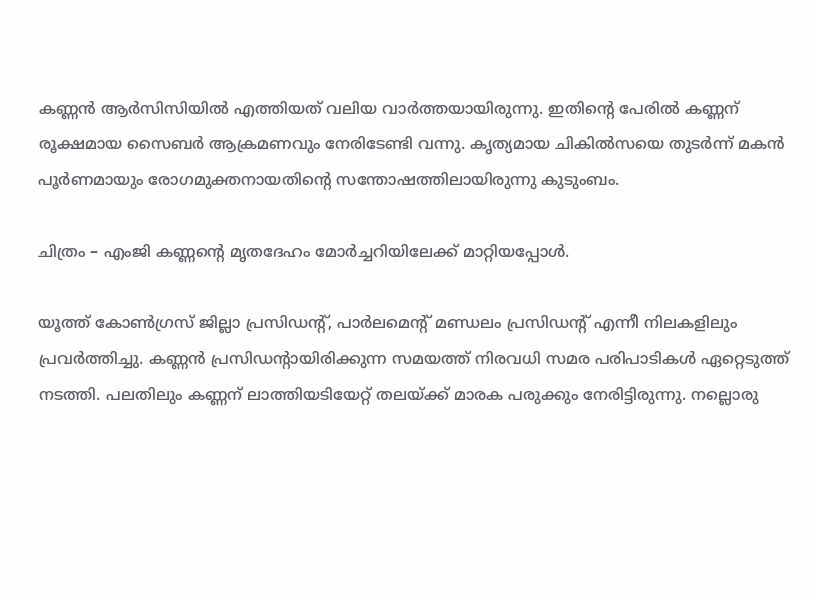കണ്ണൻ ആർസിസിയിൽ എത്തിയത് വലിയ വാർത്തയായിരുന്നു. ഇതിന്റെ പേരിൽ കണ്ണന് രൂക്ഷമായ സൈബർ ആക്രമണവും നേരിടേണ്ടി വന്നു. കൃത്യമായ ചികിൽസയെ തുടർന്ന് മകൻ പൂർണമായും രോഗമുക്തനായതിന്റെ സന്തോഷത്തിലായിരുന്നു കുടുംബം.

ചിത്രം – എംജി കണ്ണന്റെ മൃതദേഹം മോർച്ചറിയിലേക്ക് മാറ്റിയപ്പോൾ.

യൂത്ത് കോൺഗ്രസ് ജില്ലാ പ്രസിഡന്റ്, പാർലമെന്റ് മണ്ഡലം പ്രസിഡന്റ് എന്നീ നിലകളിലും പ്രവർത്തിച്ചു. കണ്ണൻ പ്രസിഡന്റായിരിക്കുന്ന സമയത്ത് നിരവധി സമര പരിപാടികൾ ഏറ്റെടുത്ത് നടത്തി. പലതിലും കണ്ണന് ലാത്തിയടിയേറ്റ് തലയ്ക്ക് മാരക പരുക്കും നേരിട്ടിരുന്നു. നല്ലൊരു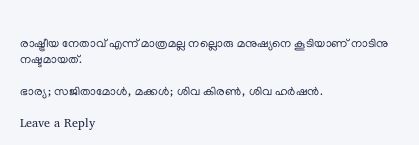രാഷ്ട്രീയ നേതാവ് എന്ന് മാത്രമല്ല നല്ലൊരു മനുഷ്യനെ കൂടിയാണ് നാടിനു നഷ്ടമായത്.

ഭാര്യ; സജിതാമോൾ, മക്കൾ; ശിവ കിരൺ, ശിവ ഹർഷൻ.

Leave a Reply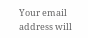Your email address will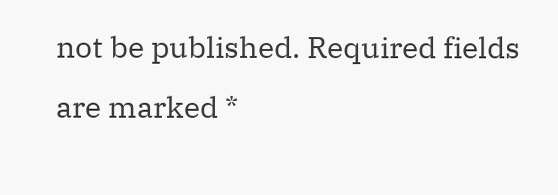not be published. Required fields are marked *